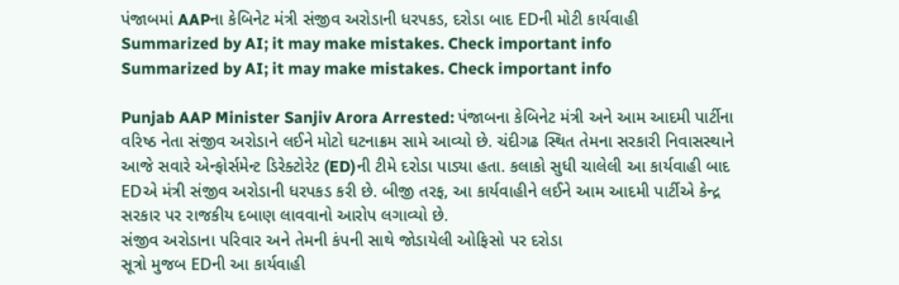પંજાબમાં AAPના કેબિનેટ મંત્રી સંજીવ અરોડાની ધરપકડ, દરોડા બાદ EDની મોટી કાર્યવાહી
Summarized by AI; it may make mistakes. Check important info
Summarized by AI; it may make mistakes. Check important info

Punjab AAP Minister Sanjiv Arora Arrested: પંજાબના કેબિનેટ મંત્રી અને આમ આદમી પાર્ટીના વરિષ્ઠ નેતા સંજીવ અરોડાને લઈને મોટો ઘટનાક્રમ સામે આવ્યો છે. ચંદીગઢ સ્થિત તેમના સરકારી નિવાસસ્થાને આજે સવારે એન્ફોર્સમેન્ટ ડિરેક્ટોરેટ (ED)ની ટીમે દરોડા પાડ્યા હતા. કલાકો સુધી ચાલેલી આ કાર્યવાહી બાદ EDએ મંત્રી સંજીવ અરોડાની ધરપકડ કરી છે. બીજી તરફ, આ કાર્યવાહીને લઈને આમ આદમી પાર્ટીએ કેન્દ્ર સરકાર પર રાજકીય દબાણ લાવવાનો આરોપ લગાવ્યો છે.
સંજીવ અરોડાના પરિવાર અને તેમની કંપની સાથે જોડાયેલી ઓફિસો પર દરોડા
સૂત્રો મુજબ EDની આ કાર્યવાહી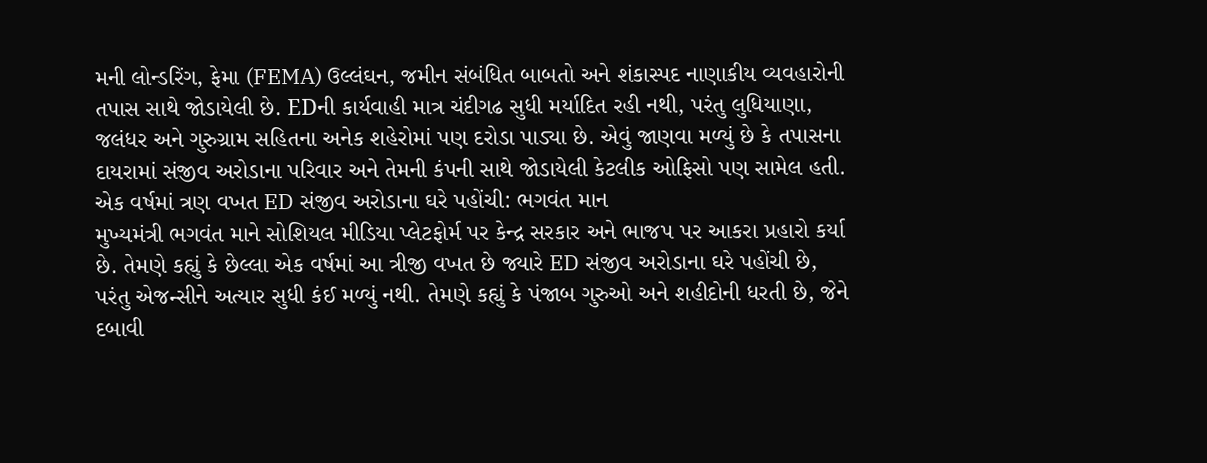મની લોન્ડરિંગ, ફેમા (FEMA) ઉલ્લંઘન, જમીન સંબંધિત બાબતો અને શંકાસ્પદ નાણાકીય વ્યવહારોની તપાસ સાથે જોડાયેલી છે. EDની કાર્યવાહી માત્ર ચંદીગઢ સુધી મર્યાદિત રહી નથી, પરંતુ લુધિયાણા, જલંધર અને ગુરુગ્રામ સહિતના અનેક શહેરોમાં પણ દરોડા પાડ્યા છે. એવું જાણવા મળ્યું છે કે તપાસના દાયરામાં સંજીવ અરોડાના પરિવાર અને તેમની કંપની સાથે જોડાયેલી કેટલીક ઓફિસો પણ સામેલ હતી.
એક વર્ષમાં ત્રણ વખત ED સંજીવ અરોડાના ઘરે પહોંચી: ભગવંત માન
મુખ્યમંત્રી ભગવંત માને સોશિયલ મીડિયા પ્લેટફોર્મ પર કેન્દ્ર સરકાર અને ભાજપ પર આકરા પ્રહારો કર્યા છે. તેમણે કહ્યું કે છેલ્લા એક વર્ષમાં આ ત્રીજી વખત છે જ્યારે ED સંજીવ અરોડાના ઘરે પહોંચી છે, પરંતુ એજન્સીને અત્યાર સુધી કંઈ મળ્યું નથી. તેમણે કહ્યું કે પંજાબ ગુરુઓ અને શહીદોની ધરતી છે, જેને દબાવી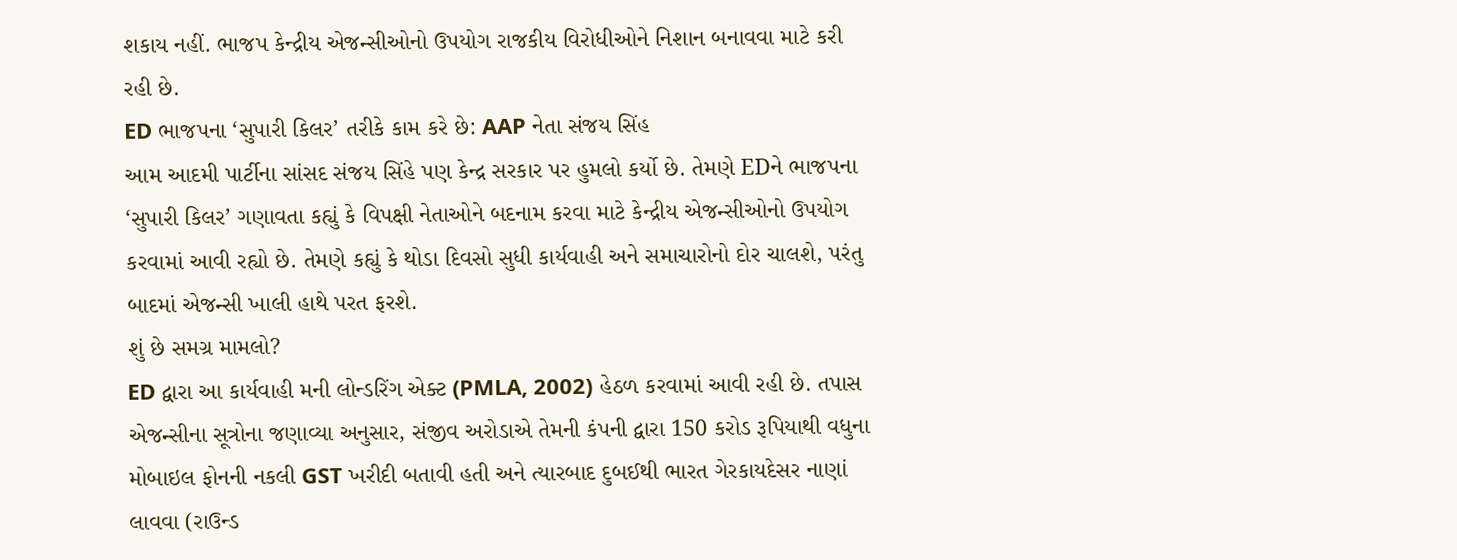શકાય નહીં. ભાજપ કેન્દ્રીય એજન્સીઓનો ઉપયોગ રાજકીય વિરોધીઓને નિશાન બનાવવા માટે કરી રહી છે.
ED ભાજપના ‘સુપારી કિલર’ તરીકે કામ કરે છે: AAP નેતા સંજય સિંહ
આમ આદમી પાર્ટીના સાંસદ સંજય સિંહે પણ કેન્દ્ર સરકાર પર હુમલો કર્યો છે. તેમણે EDને ભાજપના ‘સુપારી કિલર’ ગણાવતા કહ્યું કે વિપક્ષી નેતાઓને બદનામ કરવા માટે કેન્દ્રીય એજન્સીઓનો ઉપયોગ કરવામાં આવી રહ્યો છે. તેમણે કહ્યું કે થોડા દિવસો સુધી કાર્યવાહી અને સમાચારોનો દોર ચાલશે, પરંતુ બાદમાં એજન્સી ખાલી હાથે પરત ફરશે.
શું છે સમગ્ર મામલો?
ED દ્વારા આ કાર્યવાહી મની લોન્ડરિંગ એક્ટ (PMLA, 2002) હેઠળ કરવામાં આવી રહી છે. તપાસ એજન્સીના સૂત્રોના જણાવ્યા અનુસાર, સંજીવ અરોડાએ તેમની કંપની દ્વારા 150 કરોડ રૂપિયાથી વધુના મોબાઇલ ફોનની નકલી GST ખરીદી બતાવી હતી અને ત્યારબાદ દુબઈથી ભારત ગેરકાયદેસર નાણાં લાવવા (રાઉન્ડ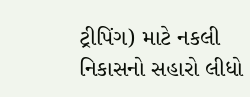ટ્રીપિંગ) માટે નકલી નિકાસનો સહારો લીધો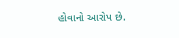હોવાનો આરોપ છે.